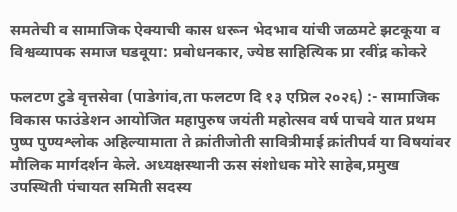समतेची व सामाजिक ऐक्याची कास धरून भेदभाव यांची जळमटे झटकूया व विश्वव्यापक समाज घडवूया: प्रबोधनकार, ज्येष्ठ साहित्यिक प्रा रवींद्र कोकरे

फलटण टुडे वृत्तसेवा (पाडेगांव,ता फलटण दि १३ एप्रिल २०२६) :- सामाजिक विकास फाउंडेशन आयोजित महापुरुष जयंती महोत्सव वर्ष पाचवे यात प्रथम पुष्प पुण्यश्लोक अहिल्यामाता ते क्रांतीजोती सावित्रीमाई क्रांतीपर्व या विषयांवर मौलिक मार्गदर्शन केले. अध्यक्षस्थानी ऊस संशोधक मोरे साहेब,प्रमुख उपस्थिती पंचायत समिती सदस्य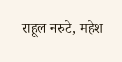राहूल नरुटे, महेश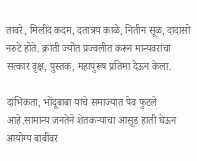तावरे, मिलींद कदम, दतात्रय काळे, नितीन सूळ, दादासो नरुटे होते. क्रांती ज्योत प्रज्वलीत करून मान्यवरांचा सत्कार वृक्ष, पुस्तक, महापुरूष प्रतिमा देऊन केला.

दांभिकता, भोंदूबाबा यांचे समाज्यात पेव फुटले आहे.सामान्य जनतेने शेतकऱ्याचा आसूड हाती घेऊन आयोग्य बाबींवर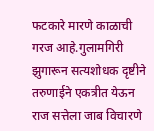फटकारे मारणे काळाची गरज आहे.गुलामगिरी झुगारून सत्यशोधक दृष्टीने तरुणाईने एकत्रीत येऊन राज सत्तेला जाब विचारणे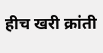हीच खरी क्रांती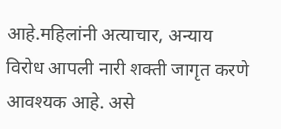आहे.महिलांनी अत्याचार, अन्याय विरोध आपली नारी शक्ती जागृत करणे आवश्यक आहे. असे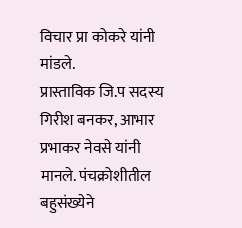विचार प्रा कोकरे यांनी मांडले.
प्रास्ताविक जि.प सदस्य गिरीश बनकर, आभार प्रभाकर नेवसे यांनी मानले. पंचक्रोशीतील बहुसंख्येने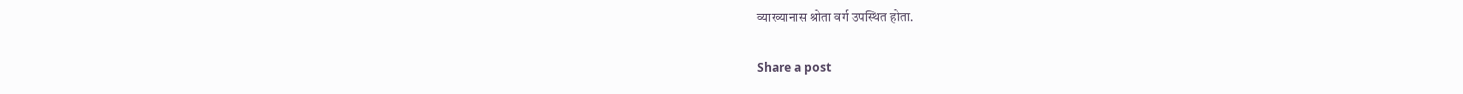व्याख्यानास श्रोता वर्ग उपस्थित होता.

Share a post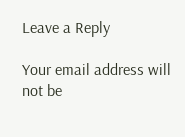Leave a Reply

Your email address will not be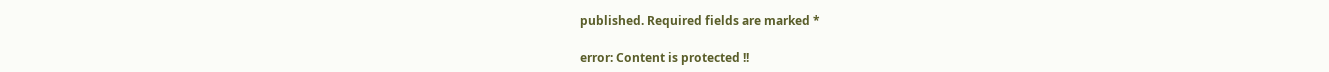published. Required fields are marked *

error: Content is protected !!